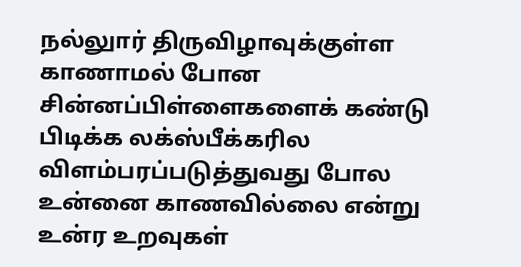நல்லுார் திருவிழாவுக்குள்ள காணாமல் போன சின்னப்பிள்ளைகளைக் கண்டு பிடிக்க லக்ஸ்பீக்கரில விளம்பரப்படுத்துவது போல உன்னை காணவில்லை என்று உன்ர உறவுகள்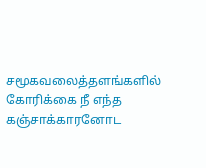சமூகவலைத்தளங்களில் கோரிக்கை நீ எந்த கஞ்சாக்காரனோட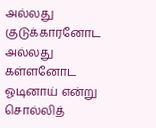அல்லது குடுக்காரனோட அல்லது கள்ளனோட ஓடினாய் என்று சொல்லித்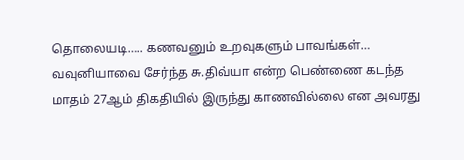தொலையடி….. கணவனும் உறவுகளும் பாவங்கள்…
வவுனியாவை சேர்ந்த சு.திவ்யா என்ற பெண்ணை கடந்த மாதம் 27ஆம் திகதியில் இருந்து காணவில்லை என அவரது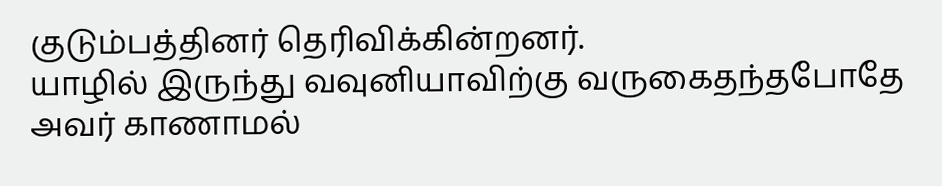குடும்பத்தினர் தெரிவிக்கின்றனர்.
யாழில் இருந்து வவுனியாவிற்கு வருகைதந்தபோதே அவர் காணாமல்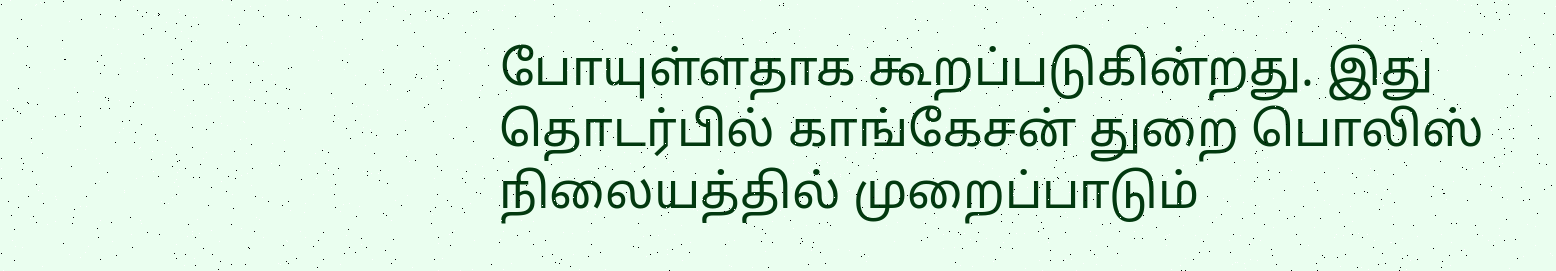போயுள்ளதாக கூறப்படுகின்றது. இது தொடர்பில் காங்கேசன் துறை பொலிஸ் நிலையத்தில் முறைப்பாடும்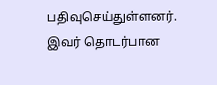பதிவுசெய்துள்ளனர்.
இவர் தொடர்பான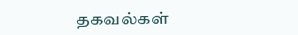தகவல்கள்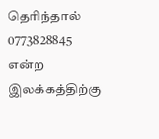தெரிந்தால் 0773828845 என்ற இலக்கத்திற்கு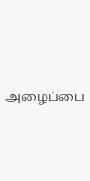அழைப்பை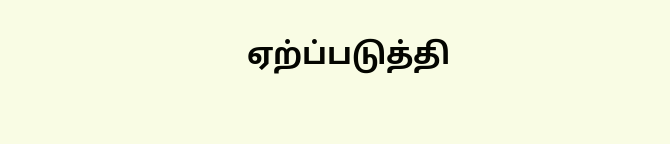ஏற்ப்படுத்தி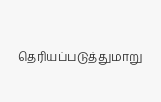தெரியப்படுத்துமாறு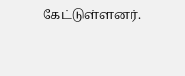கேட்டுள்ளனர்.